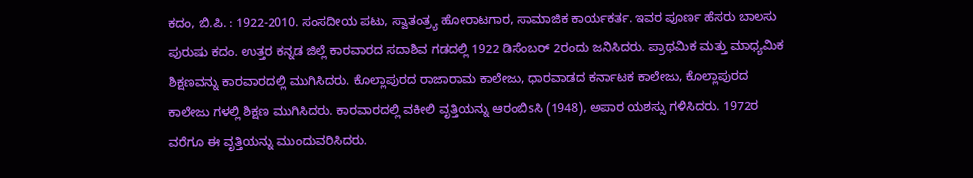ಕದಂ, ಬಿ.ಪಿ. : 1922-2010. ಸಂಸದೀಯ ಪಟು, ಸ್ವಾತಂತ್ರ್ಯ ಹೋರಾಟಗಾರ, ಸಾಮಾಜಿಕ ಕಾರ್ಯಕರ್ತ. ಇವರ ಪೂರ್ಣ ಹೆಸರು ಬಾಲಸು ಪುರುಷು ಕದಂ. ಉತ್ತರ ಕನ್ನಡ ಜಿಲ್ಲೆ ಕಾರವಾರದ ಸದಾಶಿವ ಗಡದಲ್ಲಿ 1922 ಡಿಸೆಂಬರ್ 2ರಂದು ಜನಿಸಿದರು. ಪ್ರಾಥಮಿಕ ಮತ್ತು ಮಾಧ್ಯಮಿಕ ಶಿಕ್ಷಣವನ್ನು ಕಾರವಾರದಲ್ಲಿ ಮುಗಿಸಿದರು. ಕೊಲ್ಲಾಪುರದ ರಾಜಾರಾಮ ಕಾಲೇಜು, ಧಾರವಾಡದ ಕರ್ನಾಟಕ ಕಾಲೇಜು, ಕೊಲ್ಲಾಪುರದ ಕಾಲೇಜು ಗಳಲ್ಲಿ ಶಿಕ್ಷಣ ಮುಗಿಸಿದರು. ಕಾರವಾರದಲ್ಲಿ ವಕೀಲಿ ವೃತ್ತಿಯನ್ನು ಆರಂಬಿsಸಿ (1948), ಅಪಾರ ಯಶಸ್ಸು ಗಳಿಸಿದರು. 1972ರ ವರೆಗೂ ಈ ವೃತ್ತಿಯನ್ನು ಮುಂದುವರಿಸಿದರು.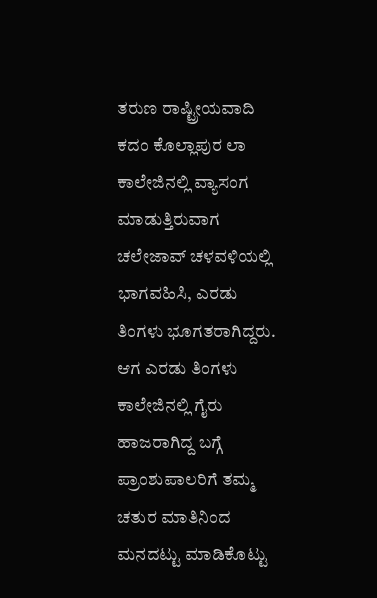ತರುಣ ರಾಷ್ಟ್ರೀಯವಾದಿ ಕದಂ ಕೊಲ್ಲಾಪುರ ಲಾ ಕಾಲೇಜಿನಲ್ಲಿ ವ್ಯಾಸಂಗ ಮಾಡುತ್ತಿರುವಾಗ ಚಲೇಜಾವ್ ಚಳವಳಿಯಲ್ಲಿ ಭಾಗವಹಿಸಿ, ಎರಡು ತಿಂಗಳು ಭೂಗತರಾಗಿದ್ದರು. ಆಗ ಎರಡು ತಿಂಗಳು ಕಾಲೇಜಿನಲ್ಲಿ ಗೈರು ಹಾಜರಾಗಿದ್ದ ಬಗ್ಗೆ ಪ್ರಾಂಶುಪಾಲರಿಗೆ ತಮ್ಮ ಚತುರ ಮಾತಿನಿಂದ ಮನದಟ್ಟು ಮಾಡಿಕೊಟ್ಟು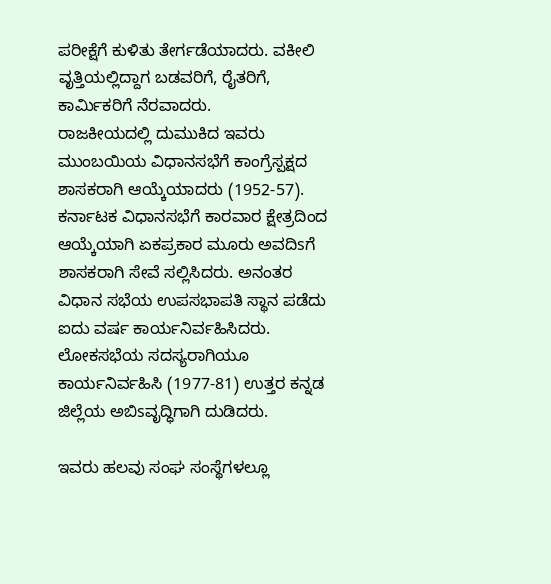ಪರೀಕ್ಷೆಗೆ ಕುಳಿತು ತೇರ್ಗಡೆಯಾದರು. ವಕೀಲಿ ವೃತ್ತಿಯಲ್ಲಿದ್ದಾಗ ಬಡವರಿಗೆ, ರೈತರಿಗೆ, ಕಾರ್ಮಿಕರಿಗೆ ನೆರವಾದರು.
ರಾಜಕೀಯದಲ್ಲಿ ದುಮುಕಿದ ಇವರು ಮುಂಬಯಿಯ ವಿಧಾನಸಭೆಗೆ ಕಾಂಗ್ರೆಸ್ಪಕ್ಷದ ಶಾಸಕರಾಗಿ ಆಯ್ಕೆಯಾದರು (1952-57). ಕರ್ನಾಟಕ ವಿಧಾನಸಭೆಗೆ ಕಾರವಾರ ಕ್ಷೇತ್ರದಿಂದ ಆಯ್ಕೆಯಾಗಿ ಏಕಪ್ರಕಾರ ಮೂರು ಅವದಿsಗೆ ಶಾಸಕರಾಗಿ ಸೇವೆ ಸಲ್ಲಿಸಿದರು. ಅನಂತರ ವಿಧಾನ ಸಭೆಯ ಉಪಸಭಾಪತಿ ಸ್ಥಾನ ಪಡೆದು ಐದು ವರ್ಷ ಕಾರ್ಯನಿರ್ವಹಿಸಿದರು. ಲೋಕಸಭೆಯ ಸದಸ್ಯರಾಗಿಯೂ ಕಾರ್ಯನಿರ್ವಹಿಸಿ (1977-81) ಉತ್ತರ ಕನ್ನಡ ಜಿಲ್ಲೆಯ ಅಬಿsವೃದ್ಧಿಗಾಗಿ ದುಡಿದರು.

ಇವರು ಹಲವು ಸಂಘ ಸಂಸ್ಥೆಗಳಲ್ಲೂ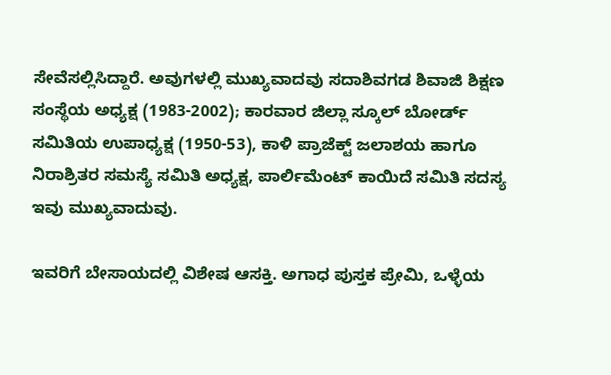ಸೇವೆಸಲ್ಲಿಸಿದ್ದಾರೆ. ಅವುಗಳಲ್ಲಿ ಮುಖ್ಯವಾದವು ಸದಾಶಿವಗಡ ಶಿವಾಜಿ ಶಿಕ್ಷಣ ಸಂಸ್ಥೆಯ ಅಧ್ಯಕ್ಷ (1983-2002); ಕಾರವಾರ ಜಿಲ್ಲಾ ಸ್ಕೂಲ್ ಬೋರ್ಡ್ ಸಮಿತಿಯ ಉಪಾಧ್ಯಕ್ಷ (1950-53), ಕಾಳಿ ಪ್ರಾಜೆಕ್ಟ್‌ ಜಲಾಶಯ ಹಾಗೂ ನಿರಾಶ್ರಿತರ ಸಮಸ್ಯೆ ಸಮಿತಿ ಅಧ್ಯಕ್ಷ, ಪಾರ್ಲಿಮೆಂಟ್ ಕಾಯಿದೆ ಸಮಿತಿ ಸದಸ್ಯ ಇವು ಮುಖ್ಯವಾದುವು.

ಇವರಿಗೆ ಬೇಸಾಯದಲ್ಲಿ ವಿಶೇಷ ಆಸಕ್ತಿ. ಅಗಾಧ ಪುಸ್ತಕ ಪ್ರೇಮಿ, ಒಳ್ಳೆಯ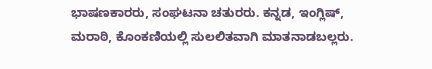ಭಾಷಣಕಾರರು, ಸಂಘಟನಾ ಚತುರರು. ಕನ್ನಡ, ಇಂಗ್ಲಿಷ್, ಮರಾಠಿ, ಕೊಂಕಣಿಯಲ್ಲಿ ಸುಲಲಿತವಾಗಿ ಮಾತನಾಡಬಲ್ಲರು.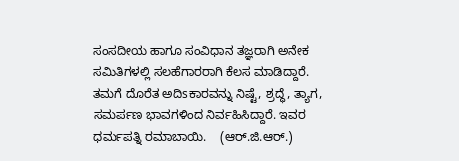ಸಂಸದೀಯ ಹಾಗೂ ಸಂವಿಧಾನ ತಜ್ಞರಾಗಿ ಅನೇಕ ಸಮಿತಿಗಳಲ್ಲಿ ಸಲಹೆಗಾರರಾಗಿ ಕೆಲಸ ಮಾಡಿದ್ದಾರೆ. ತಮಗೆ ದೊರೆತ ಅದಿsಕಾರವನ್ನು ನಿಷ್ಟೆ, ಶ್ರದ್ಧೆ, ತ್ಯಾಗ, ಸಮರ್ಪಣ ಭಾವಗಳಿಂದ ನಿರ್ವಹಿಸಿದ್ದಾರೆ. ಇವರ ಧರ್ಮಪತ್ನಿ ರಮಾಬಾಯಿ.    (ಆರ್.ಜಿ.ಆರ್.)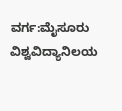ವರ್ಗ:ಮೈಸೂರು ವಿಶ್ವವಿದ್ಯಾನಿಲಯ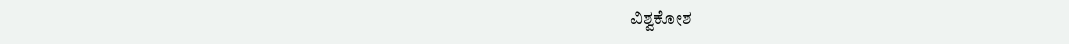ವಿಶ್ವಕೋಶ